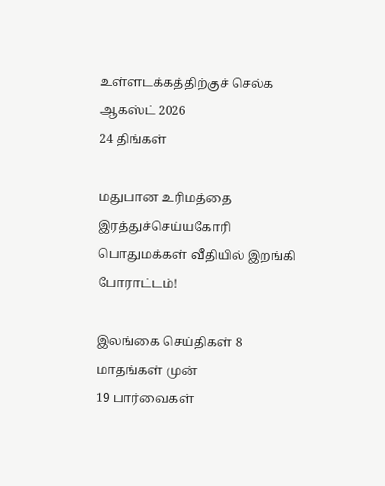உள்ளடக்கத்திற்குச் செல்க
ஆகஸ்ட் 2026
24 திங்கள்

மதுபான உரிமத்தை இரத்துச்செய்யகோரி பொதுமக்கள் வீதியில் இறங்கி போராட்டம்!

இலங்கை செய்திகள் 8 மாதங்கள் முன்
19 பார்வைகள்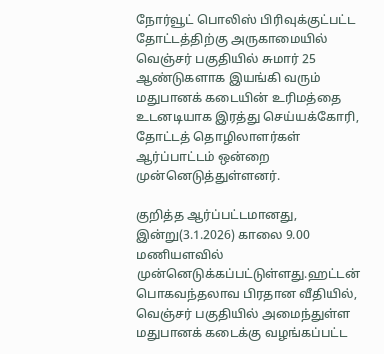நோர்வூட் பொலிஸ் பிரிவுக்குட்பட்ட தோட்டத்திற்கு அருகாமையில் வெஞ்சர் பகுதியில் சுமார் 25 ஆண்டுகளாக இயங்கி வரும் மதுபானக் கடையின் உரிமத்தை உடனடியாக இரத்து செய்யக்கோரி, தோட்டத் தொழிலாளர்கள் ஆர்ப்பாட்டம் ஒன்றை முன்னெடுத்துள்ளனர்.

குறித்த ஆர்ப்பட்டமானது, இன்று(3.1.2026) காலை 9.00 மணியளவில் முன்னெடுக்கப்பட்டுள்ளது.ஹட்டன் பொகவந்தலாவ பிரதான வீதியில், வெஞ்சர் பகுதியில் அமைந்துள்ள மதுபானக் கடைக்கு வழங்கப்பட்ட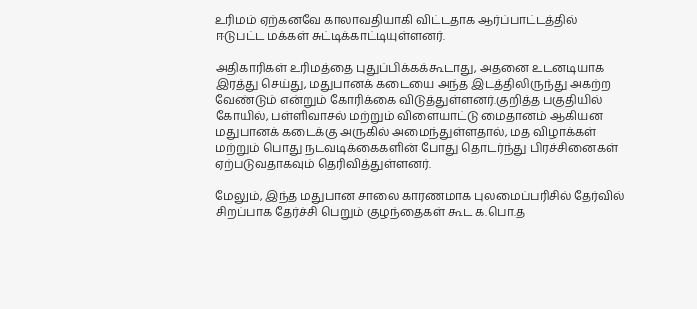உரிமம் ஏற்கனவே காலாவதியாகி விட்டதாக ஆர்ப்பாட்டத்தில் ஈடுபட்ட மக்கள் சுட்டிக்காட்டியுள்ளனர்.

அதிகாரிகள் உரிமத்தை புதுப்பிக்கக்கூடாது, அதனை உடனடியாக இரத்து செய்து, மதுபானக் கடையை அந்த இடத்திலிருந்து அகற்ற வேண்டும் என்றும் கோரிக்கை விடுத்துள்ளனர்.குறித்த பகுதியில் கோயில், பள்ளிவாசல் மற்றும் விளையாட்டு மைதானம் ஆகியன மதுபானக் கடைக்கு அருகில் அமைந்துள்ளதால், மத விழாக்கள் மற்றும் பொது நடவடிக்கைகளின் போது தொடர்ந்து பிரச்சினைகள் ஏற்படுவதாகவும் தெரிவித்துள்ளனர்.

மேலும், இந்த மதுபான சாலை காரணமாக புலமைப்பரிசில் தேர்வில் சிறப்பாக தேர்ச்சி பெறும் குழந்தைகள் கூட க.பொ.த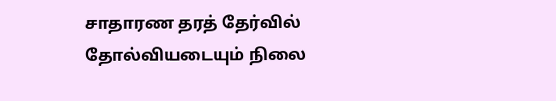சாதாரண தரத் தேர்வில் தோல்வியடையும் நிலை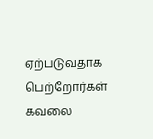ஏற்படுவதாக பெற்றோர்கள் கவலை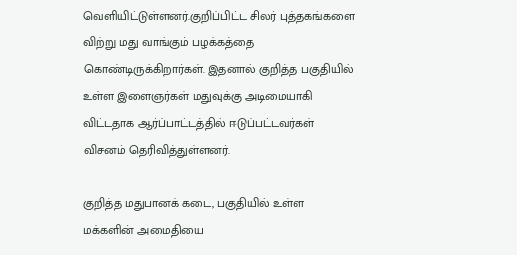வெளியிட்டுள்ளனர்.குறிப்பிட்ட சிலர் புத்தகங்களை விற்று மது வாங்கும் பழக்கத்தை கொண்டிருக்கிறார்கள். இதனால் குறித்த பகுதியில் உள்ள இளைஞர்கள் மதுவுக்கு அடிமையாகி விட்டதாக ஆர்ப்பாட்டத்தில் ஈடுப்பட்டவர்கள் விசனம் தெரிவித்துள்ளனர்.

குறித்த மதுபானக் கடை, பகுதியில் உள்ள மக்களின் அமைதியை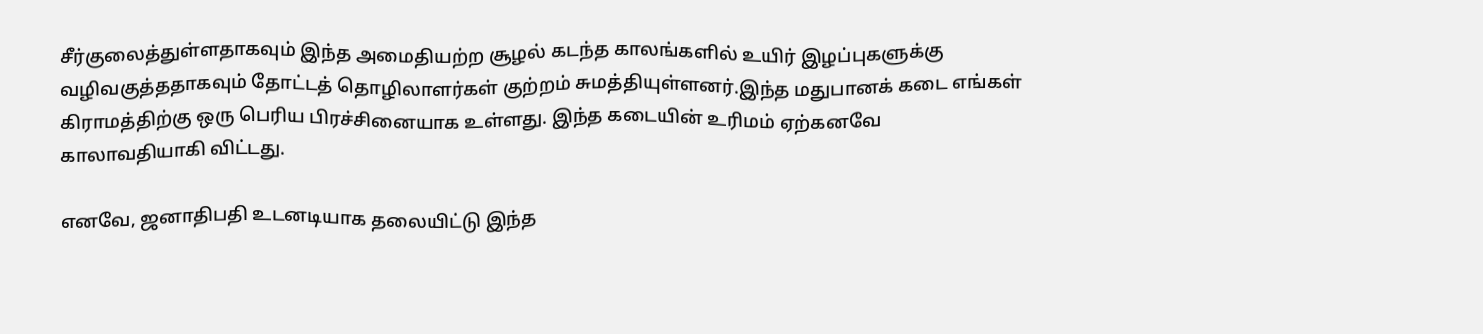சீர்குலைத்துள்ளதாகவும் இந்த அமைதியற்ற சூழல் கடந்த காலங்களில் உயிர் இழப்புகளுக்கு வழிவகுத்ததாகவும் தோட்டத் தொழிலாளர்கள் குற்றம் சுமத்தியுள்ளனர்.இந்த மதுபானக் கடை எங்கள் கிராமத்திற்கு ஒரு பெரிய பிரச்சினையாக உள்ளது. இந்த கடையின் உரிமம் ஏற்கனவே காலாவதியாகி விட்டது.

எனவே, ஜனாதிபதி உடனடியாக தலையிட்டு இந்த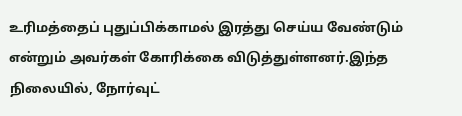உரிமத்தைப் புதுப்பிக்காமல் இரத்து செய்ய வேண்டும் என்றும் அவர்கள் கோரிக்கை விடுத்துள்ளனர்.இந்த நிலையில், நோர்வுட்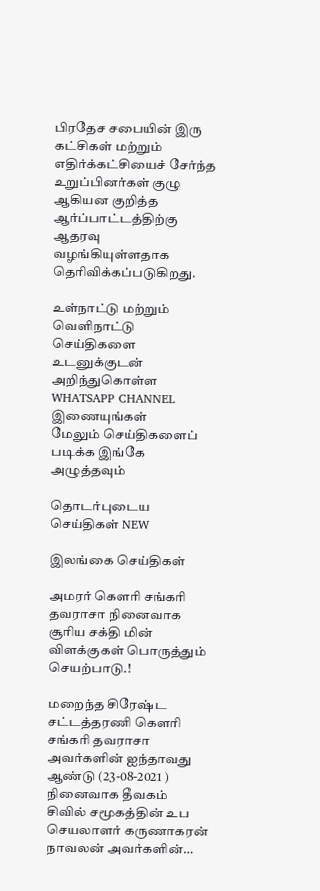பிரதேச சபையின் இரு கட்சிகள் மற்றும் எதிர்க்கட்சியைச் சேர்ந்த உறுப்பினர்கள் குழு ஆகியன குறித்த ஆர்ப்பாட்டத்திற்கு ஆதரவு வழங்கியுள்ளதாக தெரிவிக்கப்படுகிறது.

உள்நாட்டு மற்றும் வெளிநாட்டு செய்திகளை உடனுக்குடன் அறிந்துகொள்ள WHATSAPP CHANNEL இணையுங்கள்
மேலும் செய்திகளைப் படிக்க இங்கே அழுத்தவும்

தொடர்புடைய செய்திகள் NEW

இலங்கை செய்திகள்

அமரர் கௌரி சங்கரி தவராசா நினைவாக சூரிய சக்தி மின் விளக்குகள் பொருத்தும் செயற்பாடு.!

மறைந்த சிரேஷ்ட சட்டத்தரணி கௌரி சங்கரி தவராசா அவர்களின் ஐந்தாவது ஆண்டு (23-08-2021 ) நினைவாக தீவகம் சிவில் சமூகத்தின் உப செயலாளர் கருணாகரன் நாவலன் அவர்களின்…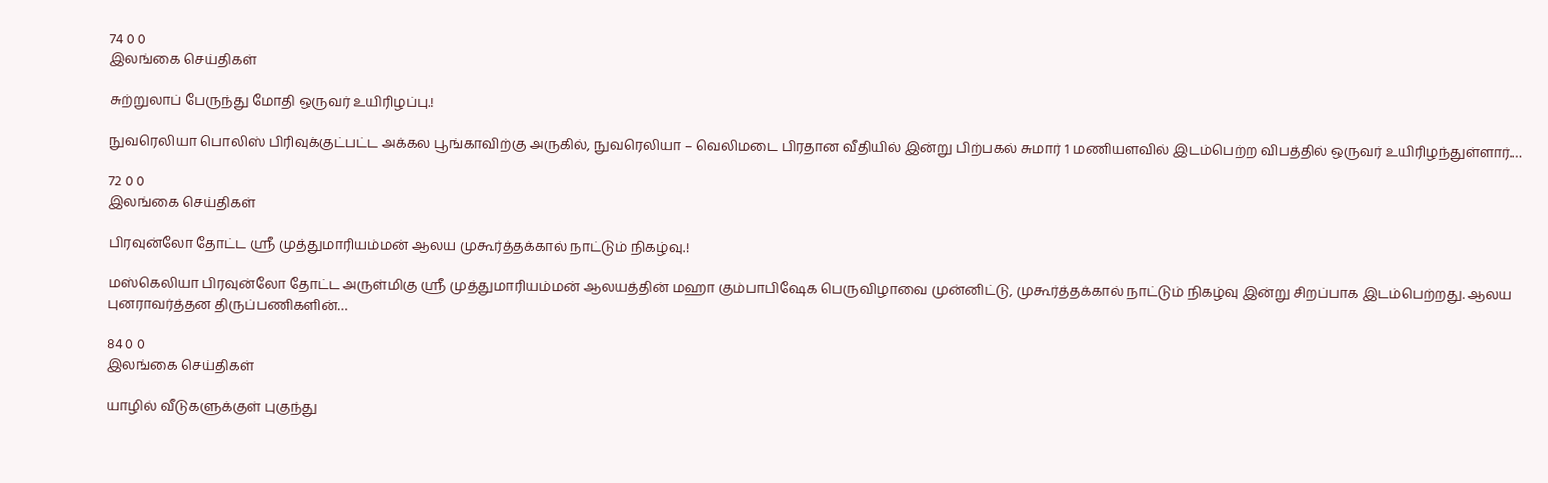74 0 0
இலங்கை செய்திகள்

சுற்றுலாப் பேருந்து மோதி ஒருவர் உயிரிழப்பு.!

நுவரெலியா பொலிஸ் பிரிவுக்குட்பட்ட அக்கல பூங்காவிற்கு அருகில், நுவரெலியா – வெலிமடை பிரதான வீதியில் இன்று பிற்பகல் சுமார் 1 மணியளவில் இடம்பெற்ற விபத்தில் ஒருவர் உயிரிழந்துள்ளார்.…

72 0 0
இலங்கை செய்திகள்

பிரவுன்லோ தோட்ட ஸ்ரீ முத்துமாரியம்மன் ஆலய முகூர்த்தக்கால் நாட்டும் நிகழ்வு.!

மஸ்கெலியா பிரவுன்லோ தோட்ட அருள்மிகு ஸ்ரீ முத்துமாரியம்மன் ஆலயத்தின் மஹா கும்பாபிஷேக பெருவிழாவை முன்னிட்டு, முகூர்த்தக்கால் நாட்டும் நிகழ்வு இன்று சிறப்பாக இடம்பெற்றது. ஆலய புனராவர்த்தன திருப்பணிகளின்…

84 0 0
இலங்கை செய்திகள்

யாழில் வீடுகளுக்குள் புகுந்து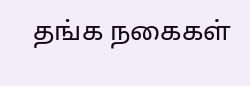தங்க நகைகள்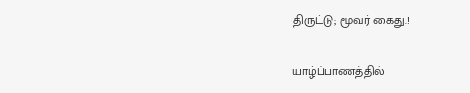திருட்டு; மூவர் கைது.!

யாழ்ப்பாணத்தில்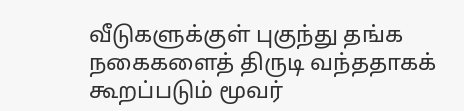வீடுகளுக்குள் புகுந்து தங்க நகைகளைத் திருடி வந்ததாகக் கூறப்படும் மூவர்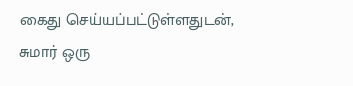கைது செய்யப்பட்டுள்ளதுடன், சுமார் ஒரு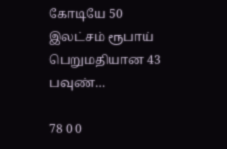கோடியே 50 இலட்சம் ரூபாய் பெறுமதியான 43 பவுண்…

78 0 0